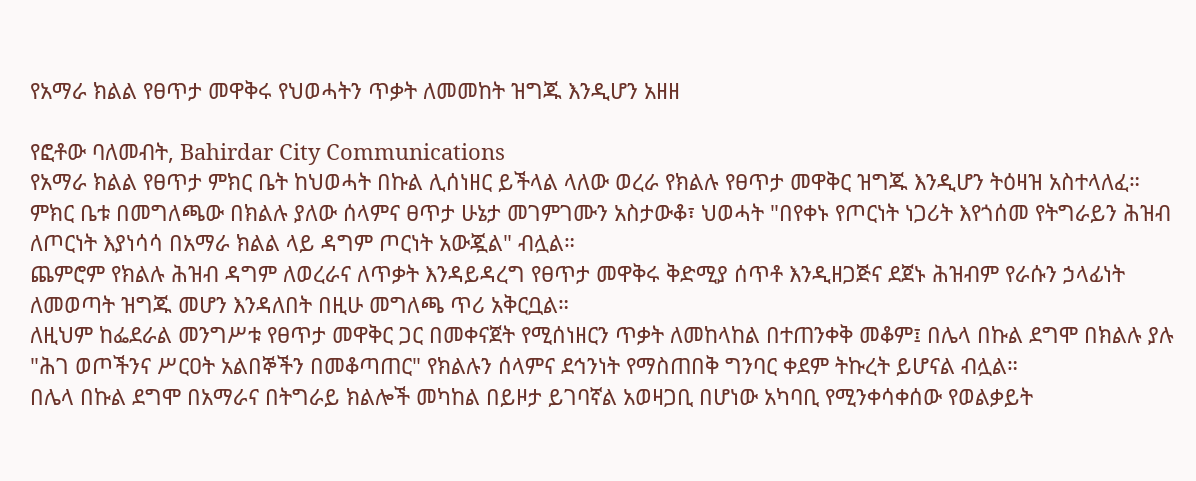የአማራ ክልል የፀጥታ መዋቅሩ የህወሓትን ጥቃት ለመመከት ዝግጁ እንዲሆን አዘዘ

የፎቶው ባለመብት, Bahirdar City Communications
የአማራ ክልል የፀጥታ ምክር ቤት ከህወሓት በኩል ሊሰነዘር ይችላል ላለው ወረራ የክልሉ የፀጥታ መዋቅር ዝግጁ እንዲሆን ትዕዛዝ አስተላለፈ።
ምክር ቤቱ በመግለጫው በክልሉ ያለው ሰላምና ፀጥታ ሁኔታ መገምገሙን አስታውቆ፣ ህወሓት "በየቀኑ የጦርነት ነጋሪት እየጎሰመ የትግራይን ሕዝብ ለጦርነት እያነሳሳ በአማራ ክልል ላይ ዳግም ጦርነት አውጇል" ብሏል።
ጨምሮም የክልሉ ሕዝብ ዳግም ለወረራና ለጥቃት እንዳይዳረግ የፀጥታ መዋቅሩ ቅድሚያ ሰጥቶ እንዲዘጋጅና ደጀኑ ሕዝብም የራሱን ኃላፊነት ለመወጣት ዝግጁ መሆን እንዳለበት በዚሁ መግለጫ ጥሪ አቅርቧል።
ለዚህም ከፌደራል መንግሥቱ የፀጥታ መዋቅር ጋር በመቀናጀት የሚሰነዘርን ጥቃት ለመከላከል በተጠንቀቅ መቆም፤ በሌላ በኩል ደግሞ በክልሉ ያሉ "ሕገ ወጦችንና ሥርዐት አልበኞችን በመቆጣጠር" የክልሉን ሰላምና ደኅንነት የማስጠበቅ ግንባር ቀደም ትኩረት ይሆናል ብሏል።
በሌላ በኩል ደግሞ በአማራና በትግራይ ክልሎች መካከል በይዞታ ይገባኛል አወዛጋቢ በሆነው አካባቢ የሚንቀሳቀሰው የወልቃይት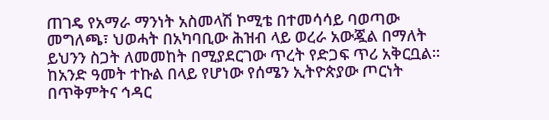ጠገዴ የአማራ ማንነት አስመላሽ ኮሚቴ በተመሳሳይ ባወጣው መግለጫ፣ ህወሓት በአካባቢው ሕዝብ ላይ ወረራ አውጇል በማለት ይህንን ስጋት ለመመከት በሚያደርገው ጥረት የድጋፍ ጥሪ አቅርቧል።
ከአንድ ዓመት ተኩል በላይ የሆነው የሰሜን ኢትዮጵያው ጦርነት በጥቅምትና ኅዳር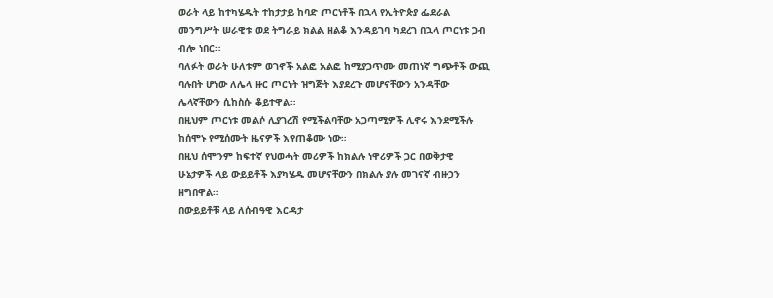ወራት ላይ ከተካሄዱት ተከታታይ ከባድ ጦርነቶች በኋላ የኢትዮጵያ ፌደራል መንግሥት ሠራዊቱ ወደ ትግራይ ክልል ዘልቆ እንዳይገባ ካደረገ በኋላ ጦርነቱ ጋብ ብሎ ነበር።
ባለፉት ወራት ሁለቱም ወገኖች አልፎ አልፎ ከሚያጋጥሙ መጠነኛ ግጭቶች ውጪ ባሉበት ሆነው ለሌላ ዙር ጦርነት ዝግጅት እያደረጉ መሆናቸውን አንዳቸው ሌላኛቸውን ሲከስሱ ቆይተዋል።
በዚህም ጦርነቱ መልሶ ሊያገረሽ የሚችልባቸው አጋጣሚዎች ሊኖሩ እንደሚችሉ ከሰሞኑ የሚሰሙት ዜናዎች እየጠቆሙ ነው።
በዚህ ሰሞንም ከፍተኛ የህወሓት መሪዎች ከክልሉ ነዋሪዎች ጋር በወቅታዊ ሁኔታዎች ላይ ውይይቶች እያካሄዱ መሆናቸውን በክልሉ ያሉ መገናኛ ብዙኃን ዘግበዋል።
በውይይቶቹ ላይ ለሰብዓዊ እርዳታ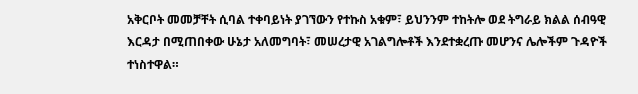አቅርቦት መመቻቸት ሲባል ተቀባይነት ያገኘውን የተኩስ አቁም፣ ይህንንም ተከትሎ ወደ ትግራይ ክልል ሰብዓዊ እርዳታ በሚጠበቀው ሁኔታ አለመግባት፣ መሠረታዊ አገልግሎቶች እንደተቋረጡ መሆንና ሌሎችም ጉዳዮች ተነስተዋል።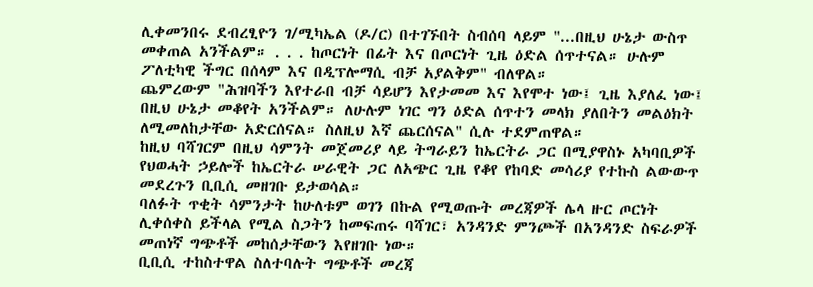ሊቀመንበሩ ደብረፂዮን ገ/ሚካኤል (ዶ/ር) በተገኙበት ስብሰባ ላይም "...በዚህ ሁኔታ ውስጥ መቀጠል አንችልም። . . . ከጦርነት በፊት እና በጦርነት ጊዜ ዕድል ሰጥተናል። ሁሉም ፖለቲካዊ ችግር በሰላም እና በዲፕሎማሲ ብቻ አያልቅም" ብለዋል።
ጨምረውም "ሕዝባችን እየተራበ ብቻ ሳይሆን እየታመመ እና እየሞተ ነው፤ ጊዜ እያለፈ ነው፤ በዚህ ሁኔታ መቆየት አንችልም። ለሁሉም ነገር ግን ዕድል ሰጥተን መላክ ያለበትን መልዕክት ለሚመለከታቸው አድርሰናል። ስለዚህ እኛ ጨርሰናል" ሲሉ ተደምጠዋል።
ከዚህ ባሻገርም በዚህ ሳምንት መጀመሪያ ላይ ትግራይን ከኤርትራ ጋር በሚያዋስኑ አካባቢዎች የህወሓት ኃይሎች ከኤርትራ ሠራዊት ጋር ለአጭር ጊዜ የቆየ የከባድ መሳሪያ የተኩስ ልውውጥ መደረጉን ቢቢሲ መዘገቡ ይታወሳል።
ባለፉት ጥቂት ሳምንታት ከሁለቱም ወገን በኩል የሚወጡት መረጃዎች ሌላ ዙር ጦርነት ሊቀሰቀስ ይችላል የሚል ስጋትን ከመፍጠሩ ባሻገር፣ አንዳንድ ምንጮች በአንዳንድ ስፍራዎች መጠነኛ ግጭቶች መከሰታቸውን እየዘገቡ ነው።
ቢቢሲ ተከስተዋል ስለተባሉት ግጭቶች መረጃ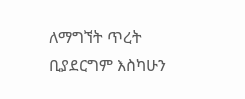ለማግኘት ጥረት ቢያደርግም እስካሁን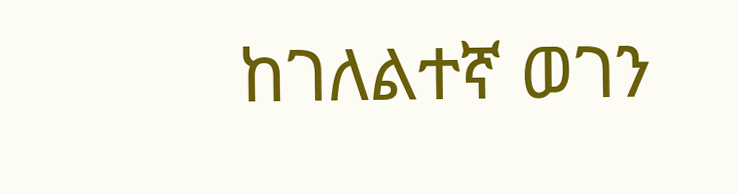ከገለልተኛ ወገን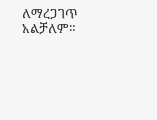ለማረጋገጥ አልቻለም።